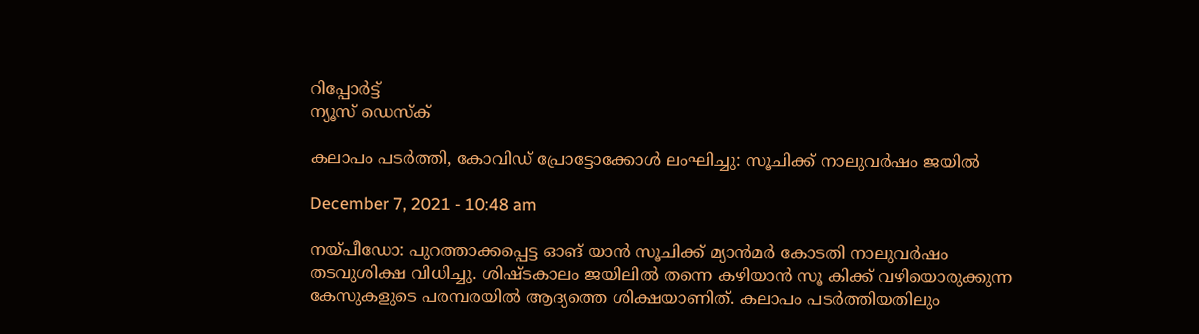റിപ്പോര്‍ട്ട്
ന്യൂസ് ഡെസ്ക്

കലാപം പടര്‍ത്തി, കോവിഡ് പ്രോട്ടോക്കോള്‍ ലംഘിച്ചു: സൂചിക്ക് നാലുവര്‍ഷം ജയില്‍

December 7, 2021 - 10:48 am

നയ്പീഡോ: പുറത്താക്കപ്പെട്ട ഓങ് യാന്‍ സൂചിക്ക് മ്യാന്‍മര്‍ കോടതി നാലുവര്‍ഷം തടവുശിക്ഷ വിധിച്ചു. ശിഷ്ടകാലം ജയിലില്‍ തന്നെ കഴിയാന്‍ സൂ കിക്ക് വഴിയൊരുക്കുന്ന കേസുകളുടെ പരമ്പരയില്‍ ആദ്യത്തെ ശിക്ഷയാണിത്. കലാപം പടര്‍ത്തിയതിലും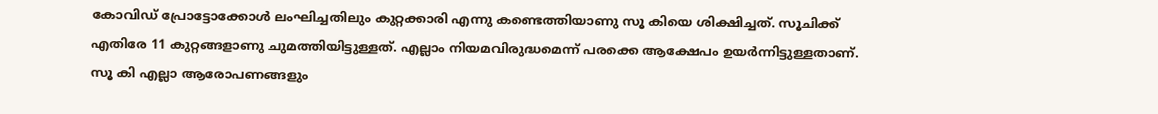കോവിഡ് പ്രോട്ടോക്കോള്‍ ലംഘിച്ചതിലും കുറ്റക്കാരി എന്നു കണ്ടെത്തിയാണു സൂ കിയെ ശിക്ഷിച്ചത്. സൂചിക്ക് എതിരേ 11 കുറ്റങ്ങളാണു ചുമത്തിയിട്ടുള്ളത്. എല്ലാം നിയമവിരുദ്ധമെന്ന് പരക്കെ ആക്ഷേപം ഉയര്‍ന്നിട്ടുള്ളതാണ്. സൂ കി എല്ലാ ആരോപണങ്ങളും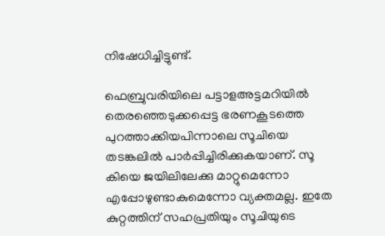നിഷേധിച്ചിട്ടുണ്ട്.

ഫെബ്രുവരിയിലെ പട്ടാളഅട്ടമറിയില്‍ തെരഞ്ഞെടുക്കപ്പെട്ട ഭരണകൂടത്തെ പുറത്താക്കിയപിന്നാലെ സൂചിയെ തടങ്കലില്‍ പാര്‍പ്പിച്ചിരിക്കുകയാണ്. സൂ കിയെ ജയിലിലേക്കു മാറ്റുമെന്നോ എപ്പോഴുണ്ടാകുമെന്നോ വ്യക്തമല്ല. ഇതേ കുറ്റത്തിന് സഹപ്രതിയും സൂചിയുടെ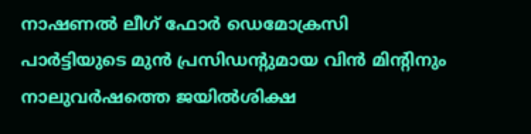നാഷണല്‍ ലീഗ് ഫോര്‍ ഡെമോക്രസി പാര്‍ട്ടിയുടെ മുന്‍ പ്രസിഡന്റുമായ വിന്‍ മിന്റിനും നാലുവര്‍ഷത്തെ ജയില്‍ശിക്ഷ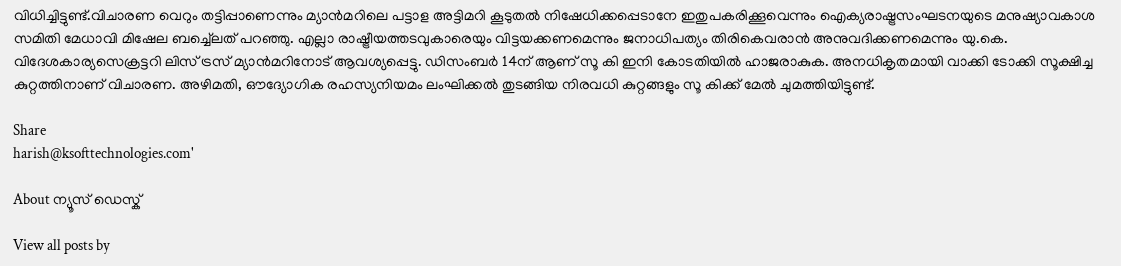വിധിച്ചിട്ടുണ്ട്.വിചാരണ വെറും തട്ടിപ്പാണെന്നും മ്യാന്‍മറിലെ പട്ടാള അട്ടിമറി കൂടുതല്‍ നിഷേധിക്കപ്പെടാനേ ഇതുപകരിക്കൂവെന്നും ഐക്യരാഷ്ട്രസംഘടനയുടെ മനുഷ്യാവകാശ സമിതി മേധാവി മിഷേല ബച്ച്ലെത് പറഞ്ഞു. എല്ലാ രാഷ്ട്രീയത്തടവുകാരെയും വിട്ടയക്കണമെന്നും ജനാധിപത്യം തിരികെവരാന്‍ അനുവദിക്കണമെന്നും യു.കെ. വിദേശകാര്യസെക്രട്ടറി ലിസ് ട്രസ് മ്യാന്‍മറിനോട് ആവശ്യപ്പെട്ടു. ഡിസംബര്‍ 14ന് ആണ് സൂ കി ഇനി കോടതിയില്‍ ഹാജരാകുക. അനധികൃതമായി വാക്കി ടോക്കി സൂക്ഷിച്ച കുറ്റത്തിനാണ് വിചാരണ. അഴിമതി, ഔദ്യോഗിക രഹസ്യനിയമം ലംഘിക്കല്‍ തുടങ്ങിയ നിരവധി കുറ്റങ്ങളും സൂ കിക്ക് മേല്‍ ചുമത്തിയിട്ടുണ്ട്.

Share
harish@ksofttechnologies.com'

About ന്യൂസ് ഡെസ്ക്

View all posts by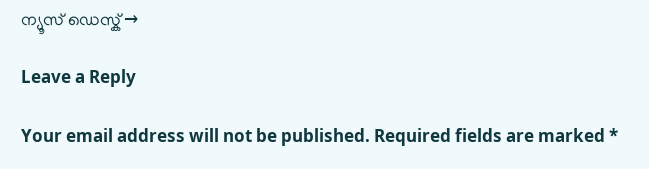ന്യൂസ് ഡെസ്ക് →

Leave a Reply

Your email address will not be published. Required fields are marked *